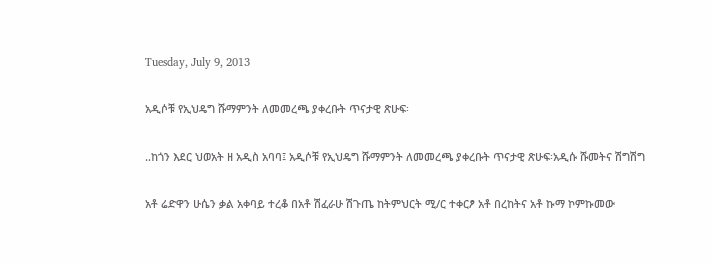Tuesday, July 9, 2013

አዲሶቹ የኢህዴግ ሹማምንት ለመመረጫ ያቀረቡት ጥናታዊ ጽሁፍ፡

..ከጎን እደር ህወአት ዘ አዲስ አባባ፤ አዲሶቹ የኢህዴግ ሹማምንት ለመመረጫ ያቀረቡት ጥናታዊ ጽሁፍ፡አዲሱ ሹመትና ሽግሽግ

አቶ ሬድዋን ሁሴን ቃል አቀባይ ተረቆ በአቶ ሽፈራሁ ሽጉጤ ከትምህርት ሚ/ር ተቀርፆ አቶ በረከትና አቶ ኩማ ኮምኩመው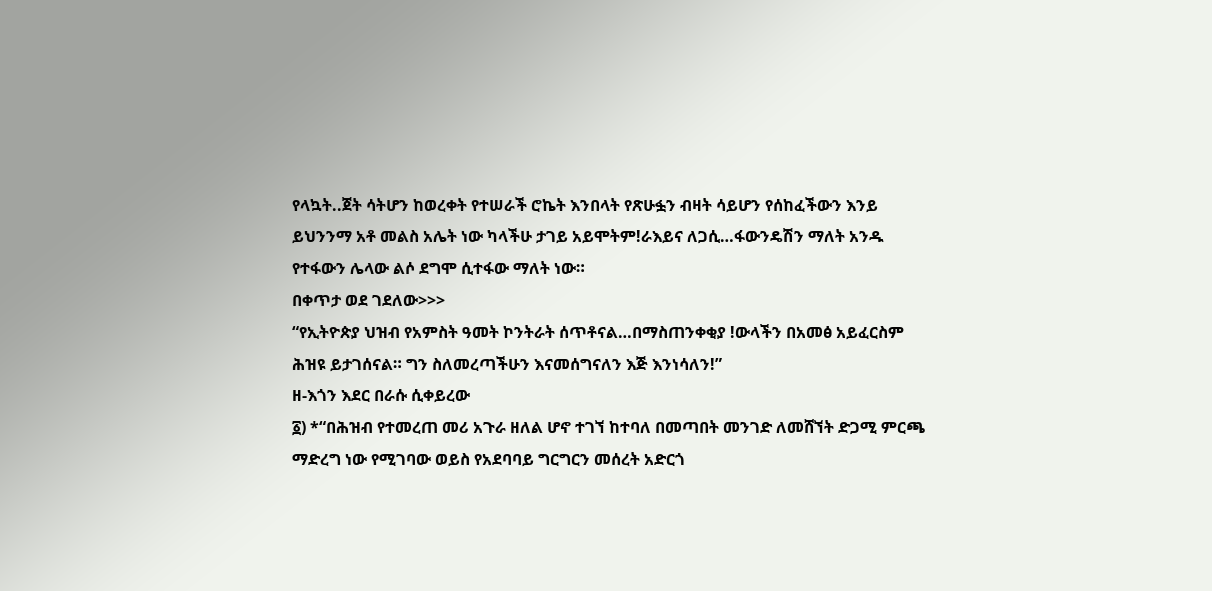የላኳት..ጀት ሳትሆን ከወረቀት የተሠራች ሮኬት እንበላት የጽሁፏን ብዛት ሳይሆን የሰከፈችውን እንይ ይህንንማ አቶ መልስ አሌት ነው ካላችሁ ታገይ አይሞትም!ራእይና ለጋሲ…ፋውንዴሽን ማለት አንዱ የተፋውን ሌላው ልሶ ደግሞ ሲተፋው ማለት ነው።
በቀጥታ ወደ ገደለው>>>
“የኢትዮጵያ ህዝብ የአምስት ዓመት ኮንትራት ሰጥቶናል…በማስጠንቀቂያ !ውላችን በአመፅ አይፈርስም ሕዝዩ ይታገሰናል። ግን ስለመረጣችሁን እናመሰግናለን እጅ እንነሳለን!”
ዘ-እጎን እደር በራሱ ሲቀይረው
፩) *“በሕዝብ የተመረጠ መሪ አጉራ ዘለል ሆኖ ተገኘ ከተባለ በመጣበት መንገድ ለመሸኘት ድጋሚ ምርጫ ማድረግ ነው የሚገባው ወይስ የአደባባይ ግርግርን መሰረት አድርጎ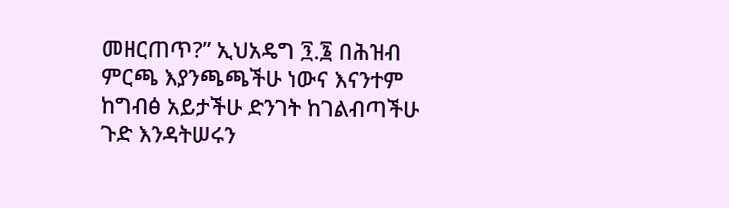መዘርጠጥ?” ኢህአዴግ ፺.፮ በሕዝብ ምርጫ እያንጫጫችሁ ነውና እናንተም ከግብፅ አይታችሁ ድንገት ከገልብጣችሁ ጉድ እንዳትሠሩን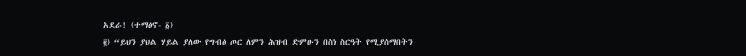አደራ! (ተማፅኖ- ፩)
፪) “ይህን ያህል ሃይል ያለው የግብፅ ጦር ለምን ሕዝብ ድምፁን በስነ ስርዓት የሚያሰማበትን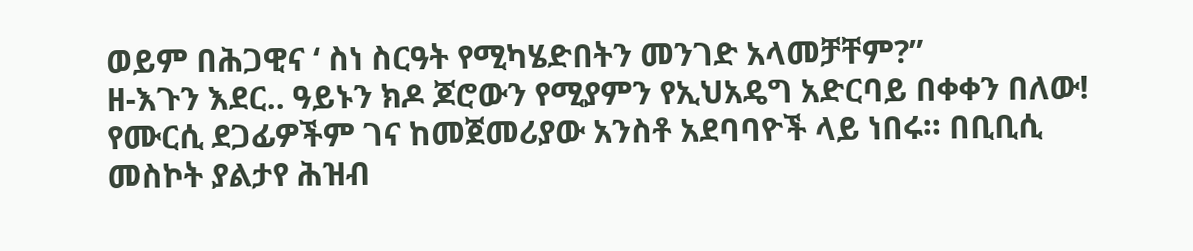ወይም በሕጋዊና ‘ ስነ ስርዓት የሚካሄድበትን መንገድ አላመቻቸም?”
ዘ-እጉን እደር.. ዓይኑን ክዶ ጆሮውን የሚያምን የኢህአዴግ አድርባይ በቀቀን በለው! የሙርሲ ደጋፊዎችም ገና ከመጀመሪያው አንስቶ አደባባዮች ላይ ነበሩ። በቢቢሲ መስኮት ያልታየ ሕዝብ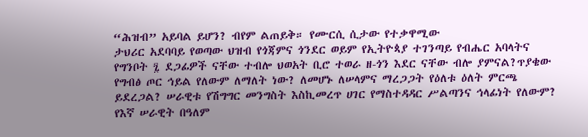“ሕዝብ” አይባል ይሆን? ብየም ልጠይቅ። የሙርሲ ሲታው የተቃዋሚው
ታህሪር አደባባይ የወጣው ህዝብ የጎጃምና ጎንደር ወይም የኢትዮጳያ ተገንጣይ የብሔር አባላትና የግንቦት ፯ ደጋፊዎች ናቸው ተብሎ ህወአት ቢሮ ተወራ ዘ-ጎን እደር ናቸው ብሎ ያምናል?ጥያቄው የግብፅ ጦር ኅይል የለውም ለማለት ነው? ለመሆኑ ለሠላምና ማረጋጋት የዕለቱ ዕለት ምርጫ ይደረጋል? ሠራዊቱ የሽግግር መንግስት እስኪመረጥ ሀገር የማስተዳዳር ሥልጣንና ኅላፊነት የለውም? የእኛ ሠራዊት በዓለም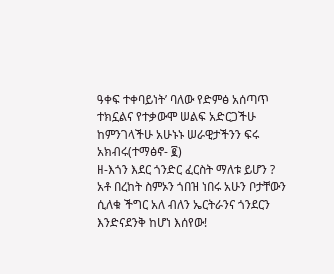ዓቀፍ ተቀባይነት’ ባለው የድምፅ አሰጣጥ ተክኗልና የተቃውሞ ሠልፍ አድርጋችሁ ከምንገላችሁ አሁኑኑ ሠራዊታችንን ፍሩ አክብሩ(ተማፅኖ- ፪)
ዘ-እጎን እደር ጎንድር ፈርስት ማለቱ ይሆን ?
አቶ በረከት ስምኦን ጎበዝ ነበሩ አሁን ቦታቸውን ሲለቁ ችግር አለ ብለን ኤርትራንና ጎንደርን እንድናደንቅ ከሆነ እሰየው!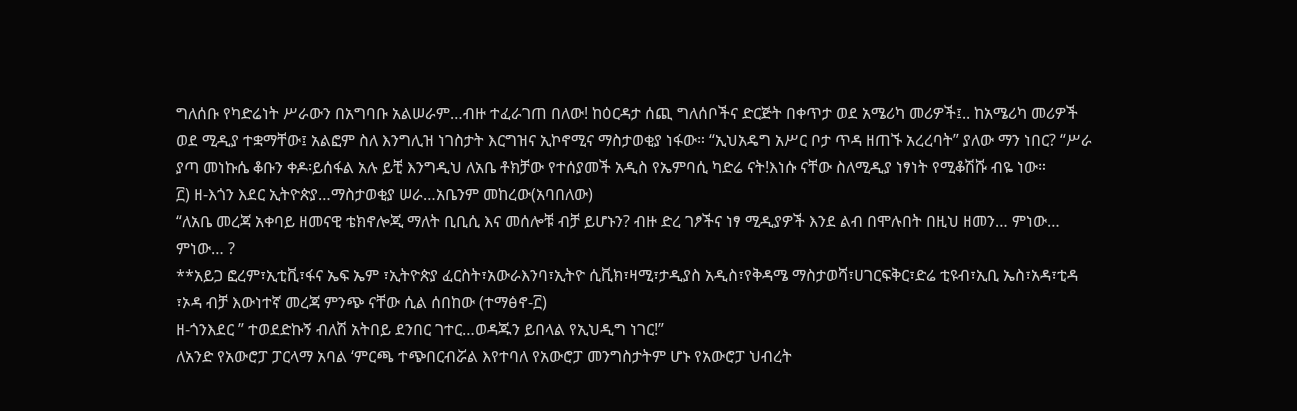ግለሰቡ የካድሬነት ሥራውን በአግባቡ አልሠራም…ብዙ ተፈራገጠ በለው! ከዕርዳታ ሰጪ ግለሰቦችና ድርጅት በቀጥታ ወደ አሜሪካ መሪዎች፤.. ከአሜሪካ መሪዎች ወደ ሚዲያ ተቋማቸው፤ አልፎም ስለ እንግሊዝ ነገስታት እርግዝና ኢኮኖሚና ማስታወቂያ ነፋው። “ኢህአዴግ አሥር ቦታ ጥዳ ዘጠኙ አረረባት” ያለው ማን ነበር? “ሥራ ያጣ መነኩሴ ቆቡን ቀዶ፡ይሰፋል አሉ ይቺ እንግዲህ ለአቤ ቶክቻው የተሰያመች አዲስ የኤምባሲ ካድሬ ናት!እነሱ ናቸው ስለሚዲያ ነፃነት የሚቆሽሹ ብዬ ነው።
፫) ዘ-እጎን እደር ኢትዮጵያ…ማስታወቂያ ሠራ…አቤንም መከረው(አባበለው)
“ለአቤ መረጃ አቀባይ ዘመናዊ ቴክኖሎጂ ማለት ቢቢሲ እና መሰሎቹ ብቻ ይሆኑን? ብዙ ድረ ገፆችና ነፃ ሚዲያዎች እንደ ልብ በሞሉበት በዚህ ዘመን… ምነው… ምነው… ?
**አይጋ ፎረም፣ኢቲቪ፣ፋና ኤፍ ኤም ፣ኢትዮጵያ ፈርስት፣አውራእንባ፣ኢትዮ ሲቪክ፣ዛሚ፣ታዲያስ አዲስ፣የቅዳሜ ማስታወሻ፣ሀገርፍቅር፣ድሬ ቲዩብ፣ኢቢ ኤስ፣አዳ፣ቲዳ ፣ኦዳ ብቻ እውነተኛ መረጃ ምንጭ ናቸው ሲል ሰበከው (ተማፅኖ-፫)
ዘ-ጎንእደር ” ተወደድኩኝ ብለሽ አትበይ ደንበር ገተር…ወዳጁን ይበላል የኢህዲግ ነገር!”
ለአንድ የአውሮፓ ፓርላማ አባል ‘ምርጫ ተጭበርብሯል እየተባለ የአውሮፓ መንግስታትም ሆኑ የአውሮፓ ህብረት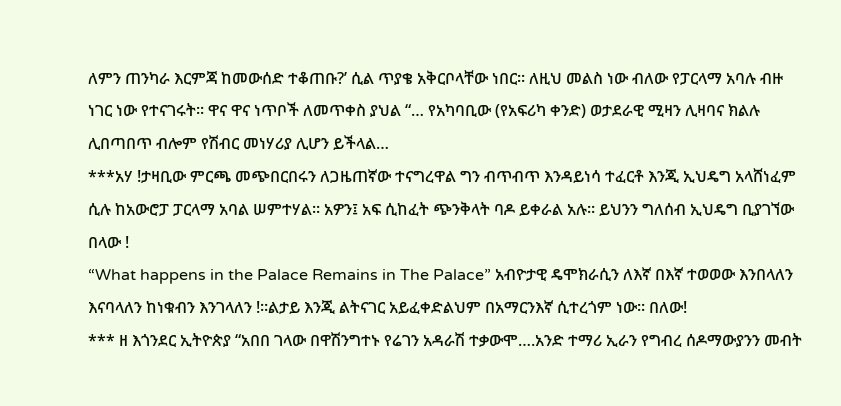ለምን ጠንካራ እርምጃ ከመውሰድ ተቆጠቡ?’ ሲል ጥያቄ አቅርቦላቸው ነበር። ለዚህ መልስ ነው ብለው የፓርላማ አባሉ ብዙ ነገር ነው የተናገሩት። ዋና ዋና ነጥቦች ለመጥቀስ ያህል “… የአካባቢው (የአፍሪካ ቀንድ) ወታደራዊ ሚዛን ሊዛባና ክልሉ ሊበጣበጥ ብሎም የሽብር መነሃሪያ ሊሆን ይችላል…
***አሃ !ታዛቢው ምርጫ መጭበርበሩን ለጋዜጠኛው ተናግረዋል ግን ብጥብጥ እንዳይነሳ ተፈርቶ እንጂ ኢህዴግ አላሸነፈም ሲሉ ከአውሮፓ ፓርላማ አባል ሠምተሃል። አዎን፤ አፍ ሲከፈት ጭንቅላት ባዶ ይቀራል አሉ። ይህንን ግለሰብ ኢህዴግ ቢያገኘው በላው !
“What happens in the Palace Remains in The Palace” አብዮታዊ ዴሞክራሲን ለእኛ በእኛ ተወወው እንበላለን እናባላለን ከነቁብን እንገላለን !።ልታይ እንጂ ልትናገር አይፈቀድልህም በአማርንእኛ ሲተረጎም ነው። በለው!
*** ዘ እጎንደር ኢትዮጵያ “አበበ ገላው በዋሽንግተኑ የሬገን አዳራሽ ተቃውሞ….አንድ ተማሪ ኢራን የግብረ ሰዶማውያንን መብት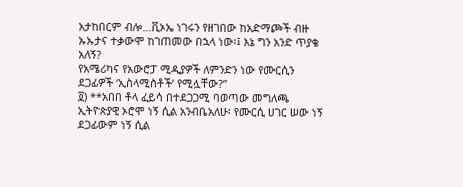አታከበርም ብሎ…ቪኦኤ ነገሩን የዘገበው ከአድማጮች ብዙ ኡኡታና ተቃውሞ ከገጠመው በኋላ ነው፡፤ እኔ ግን አንድ ጥያቄ አለኝ?
የአሜሪካና የአውሮፓ ሚዲያዎች ለምንድን ነው የሙርሲን ደጋፊዎች ‘ኢስላሚስቶች’ የሚሏቸው?”
፬) **አበበ ቶላ ፈይሳ በተደጋጋሚ ባወጣው መግለጫ ኢትዮጵያዊ ኦሮሞ ነኝ ሲል አንብቤአለሁ፡ የሙርሲ ሀገር ሠው ነኝ ደጋፊውም ነኝ ሲል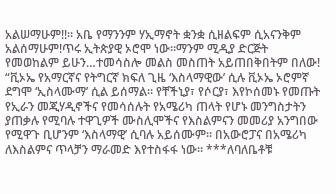አልሠማሁም!!። አቤ የማንንም ሃኢማኖት ቋንቋ ሲዘልፍም ሲአናንቅም አልሰማሁም!ጥሩ ኢትጵያዊ ኦሮሞ ነው።ማንም ሚዲያ ድርጅት የመወከልም ይሁን…ተመሳስሎ መልስ መስጠት አይጠበቅበትም በለው!
“ቪኦኤ የአማርኛና የትግርኛ ክፍለ ጊዜ ‘እስላማዊው’ ሲሉ ቪኦኤ ኦሮምኛ ደግሞ ‘ኢስላሙማ’ ሲል ይሰማል። የቸችኒያ፣ የሶርያ፣ እየኮሰመኑ የመጡት የኢራን መጂሃዲኖችና የመሳሰሉት የአሜሪካ ጠላት የሆኑ መንግስታትን ያጠቃሉ የሚባሉ ተዋጊዎች ሙስሊሞችና የእስልምናን መመሪያ አንግበው የሚዋጉ ቢሆንም ‘እስላማዊ’ ሲባሉ አይሰሙም። በአውሮፓና በአሜሪካ ለእስልምና ጥላቻን ማራመድ እየተስፋፋ ነው። ***ለባለቤቶቹ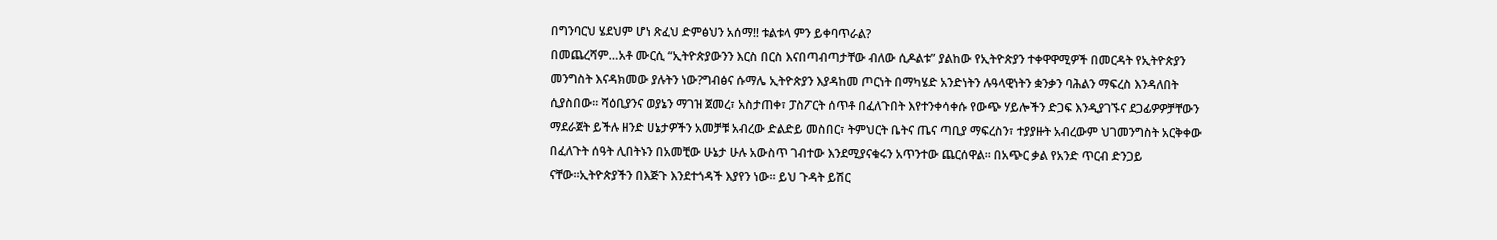በግንባርህ ሄደህም ሆነ ጽፈህ ድምፅህን አሰማ!! ቱልቱላ ምን ይቀባጥራል?
በመጨረሻም…አቶ ሙርሲ “ኢትዮጵያውንን እርስ በርስ እናበጣብጣታቸው ብለው ሲዶልቱ” ያልከው የኢትዮጵያን ተቀዋዋሚዎች በመርዳት የኢትዮጵያን መንግስት እናዳክመው ያሉትን ነው?ግብፅና ሱማሌ ኢትዮጵያን እያዳከመ ጦርነት በማካሄድ አንድነትን ሉዓላዊነትን ቋንቃን ባሕልን ማፍረስ እንዳለበት ሲያስበው። ሻዕቢያንና ወያኔን ማገዝ ጀመረ፣ አስታጠቀ፣ ፓስፖርት ሰጥቶ በፈለጉበት እየተንቀሳቀሱ የውጭ ሃይሎችን ድጋፍ እንዲያገኙና ደጋፊዎዎቻቸውን ማደራጀት ይችሉ ዘንድ ሀኔታዎችን አመቻቹ አብረው ድልድይ መስበር፣ ትምህርት ቤትና ጤና ጣቢያ ማፍረስን፣ ተያያዙት አብረውም ህገመንግስት አርቅቀው በፈለጉት ሰዓት ሊበትኑን በአመቺው ሁኔታ ሁሉ አውስጥ ገብተው እንደሚያናቁሩን አጥንተው ጨርሰዋል። በአጭር ቃል የአንድ ጥርብ ድንጋይ ናቸው።ኢትዮጵያችን በእጅጉ እንደተጎዳች እያየን ነው። ይህ ጉዳት ይሽር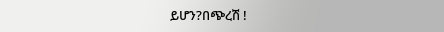ይሆን?በጭረሽ !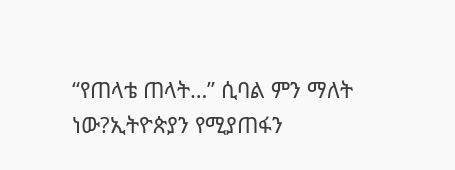“የጠላቴ ጠላት…” ሲባል ምን ማለት ነው?ኢትዮጵያን የሚያጠፋን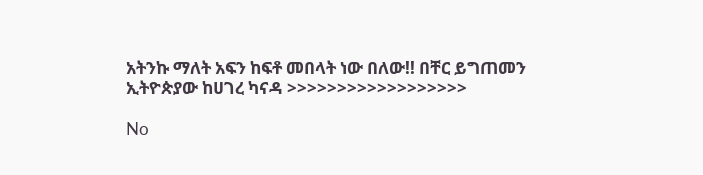አትንኩ ማለት አፍን ከፍቶ መበላት ነው በለው!! በቸር ይግጠመን ኢትዮጵያው ከሀገረ ካናዳ >>>>>>>>>>>>>>>>>>

No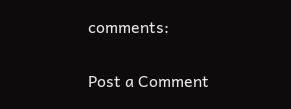comments:

Post a Comment